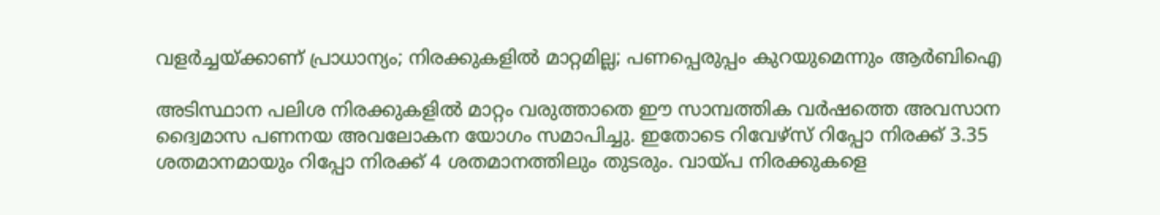വളര്‍ച്ചയ്ക്കാണ് പ്രാധാന്യം; നിരക്കുകളില്‍ മാറ്റമില്ല; പണപ്പെരുപ്പം കുറയുമെന്നും ആര്‍ബിഐ

അടിസ്ഥാന പലിശ നിരക്കുകളില്‍ മാറ്റം വരുത്താതെ ഈ സാമ്പത്തിക വര്‍ഷത്തെ അവസാന ദ്വൈമാസ പണനയ അവലോകന യോഗം സമാപിച്ചു. ഇതോടെ റിവേഴ്‌സ് റിപ്പോ നിരക്ക് 3.35 ശതമാനമായും റിപ്പോ നിരക്ക് 4 ശതമാനത്തിലും തുടരും. വായ്പ നിരക്കുകളെ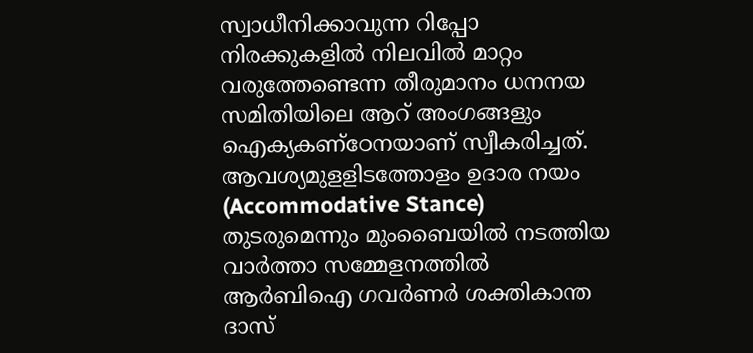സ്വാധീനിക്കാവുന്ന റിപ്പോ നിരക്കുകളില്‍ നിലവില്‍ മാറ്റം വരുത്തേണ്ടെന്ന തീരുമാനം ധനനയ സമിതിയിലെ ആറ് അംഗങ്ങളും ഐക്യകണ്‌ഠേനയാണ് സ്വീകരിച്ചത്. ആവശ്യമുളളിടത്തോളം ഉദാര നയം (Accommodative Stance) തുടരുമെന്നും മുംബൈയില്‍ നടത്തിയ വാര്‍ത്താ സമ്മേളനത്തില്‍ ആര്‍ബിഐ ഗവര്‍ണര്‍ ശക്തികാന്ത ദാസ്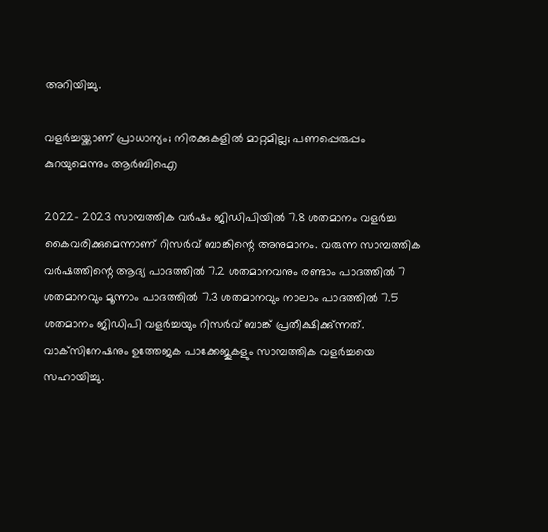അറിയിച്ചു.

വളര്‍ച്ചയ്ക്കാണ് പ്രാധാന്യം; നിരക്കുകളില്‍ മാറ്റമില്ല; പണപ്പെരുപ്പം കുറയുമെന്നും ആര്‍ബിഐ

2022- 2023 സാമ്പത്തിക വര്‍ഷം ജിഡിപിയില്‍ 7.8 ശതമാനം വളര്‍ച്ച കൈവരിക്കുമെന്നാണ് റിസര്‍വ് ബാങ്കിന്റെ അനുമാനം. വരുന്ന സാമ്പത്തിക വര്‍ഷത്തിന്റെ ആദ്യ പാദത്തില്‍ 7.2 ശതമാനവനും രണ്ടാം പാദത്തില്‍ 7 ശതമാനവും മൂന്നാം പാദത്തില്‍ 7.3 ശതമാനവും നാലാം പാദത്തില്‍ 7.5 ശതമാനം ജിഡിപി വളര്‍ച്ചയും റിസര്‍വ് ബാങ്ക് പ്രതീക്ഷിക്കു്ന്നത്. വാക്‌സിനേഷനും ഉത്തേജക പാക്കേജുകളും സാമ്പത്തിക വളര്‍ച്ചയെ സഹായിച്ചു.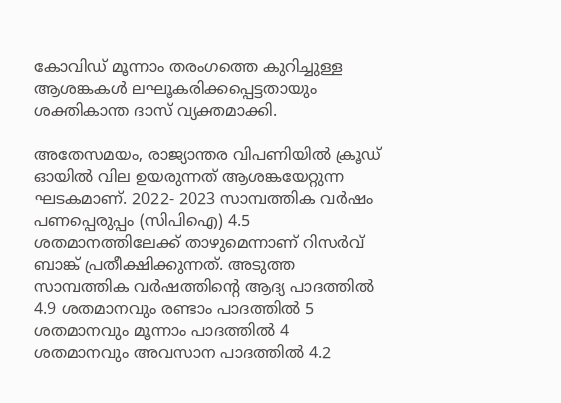കോവിഡ് മൂന്നാം തരംഗത്തെ കുറിച്ചുള്ള ആശങ്കകള്‍ ലഘൂകരിക്കപ്പെട്ടതായും ശക്തികാന്ത ദാസ് വ്യക്തമാക്കി.

അതേസമയം, രാജ്യാന്തര വിപണിയില്‍ ക്രൂഡ് ഓയില്‍ വില ഉയരുന്നത് ആശങ്കയേറ്റുന്ന ഘടകമാണ്. 2022- 2023 സാമ്പത്തിക വര്‍ഷം പണപ്പെരുപ്പം (സിപിഐ) 4.5 ശതമാനത്തിലേക്ക് താഴുമെന്നാണ് റിസര്‍വ് ബാങ്ക് പ്രതീക്ഷിക്കുന്നത്. അടുത്ത സാമ്പത്തിക വര്‍ഷത്തിന്റെ ആദ്യ പാദത്തില്‍ 4.9 ശതമാനവും രണ്ടാം പാദത്തില്‍ 5 ശതമാനവും മൂന്നാം പാദത്തില്‍ 4 ശതമാനവും അവസാന പാദത്തില്‍ 4.2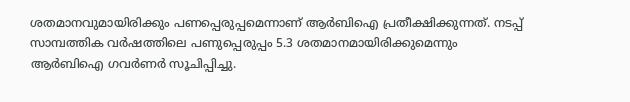ശതമാനവുമായിരിക്കും പണപ്പെരുപ്പമെന്നാണ് ആര്‍ബിഐ പ്രതീക്ഷിക്കുന്നത്. നടപ്പ് സാമ്പത്തിക വര്‍ഷത്തിലെ പണുപ്പെരുപ്പം 5.3 ശതമാനമായിരിക്കുമെന്നും ആര്‍ബിഐ ഗവര്‍ണര്‍ സൂചിപ്പിച്ചു.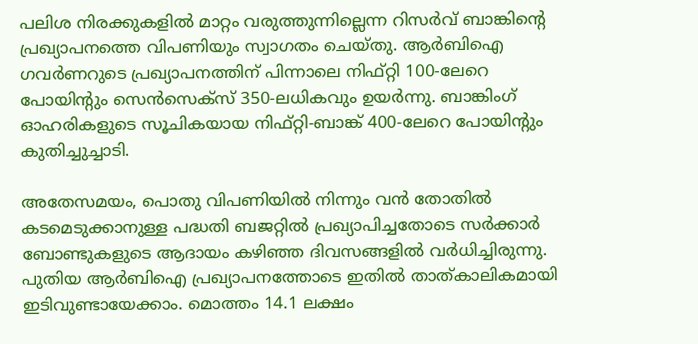പലിശ നിരക്കുകളില്‍ മാറ്റം വരുത്തുന്നില്ലെന്ന റിസര്‍വ് ബാങ്കിന്റെ പ്രഖ്യാപനത്തെ വിപണിയും സ്വാഗതം ചെയ്തു. ആര്‍ബിഐ ഗവര്‍ണറുടെ പ്രഖ്യാപനത്തിന് പിന്നാലെ നിഫ്റ്റി 100-ലേറെ പോയിന്റും സെന്‍സെക്‌സ് 350-ലധികവും ഉയര്‍ന്നു. ബാങ്കിംഗ് ഓഹരികളുടെ സൂചികയായ നിഫ്റ്റി-ബാങ്ക് 400-ലേറെ പോയിന്റും കുതിച്ചുച്ചാടി.

അതേസമയം, പൊതു വിപണിയില്‍ നിന്നും വന്‍ തോതില്‍ കടമെടുക്കാനുള്ള പദ്ധതി ബജറ്റില്‍ പ്രഖ്യാപിച്ചതോടെ സര്‍ക്കാര്‍ ബോണ്ടുകളുടെ ആദായം കഴിഞ്ഞ ദിവസങ്ങളില്‍ വര്‍ധിച്ചിരുന്നു. പുതിയ ആര്‍ബിഐ പ്രഖ്യാപനത്തോടെ ഇതില്‍ താത്കാലികമായി ഇടിവുണ്ടായേക്കാം. മൊത്തം 14.1 ലക്ഷം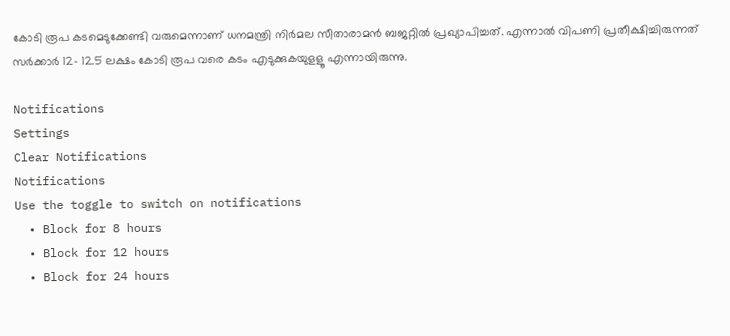കോടി രൂപ കടമെടുക്കേണ്ടി വരുമെന്നാണ് ധനമന്ത്രി നിര്‍മല സീതാരാമന്‍ ബജറ്റില്‍ പ്രഖ്യാപിച്ചത്. എന്നാല്‍ വിപണി പ്രതീക്ഷിച്ചിരുന്നത് സര്‍ക്കാര്‍ 12- 12.5 ലക്ഷം കോടി രൂപ വരെ കടം എടുക്കുകയുളളൂ എന്നായിരുന്നു.

Notifications
Settings
Clear Notifications
Notifications
Use the toggle to switch on notifications
  • Block for 8 hours
  • Block for 12 hours
  • Block for 24 hours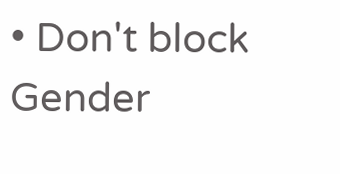• Don't block
Gender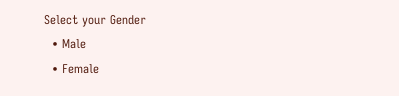Select your Gender
  • Male
  • Female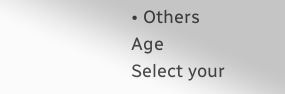• Others
Age
Select your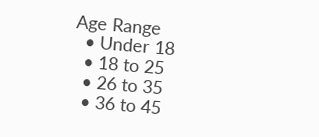Age Range
  • Under 18
  • 18 to 25
  • 26 to 35
  • 36 to 45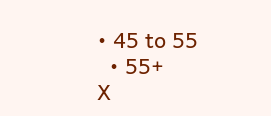• 45 to 55
  • 55+
X